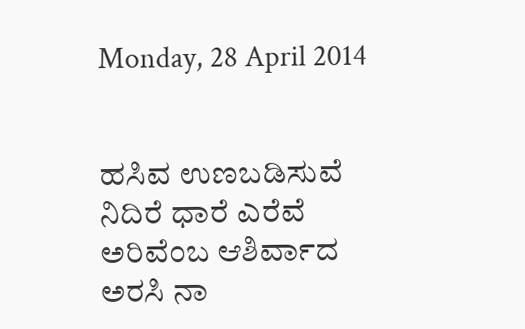Monday, 28 April 2014


ಹಸಿವ ಉಣಬಡಿಸುವೆ
ನಿದಿರೆ ಧಾರೆ ಎರೆವೆ
ಅರಿವೆಂಬ ಆಶಿರ್ವಾದ
ಅರಸಿ ನಾ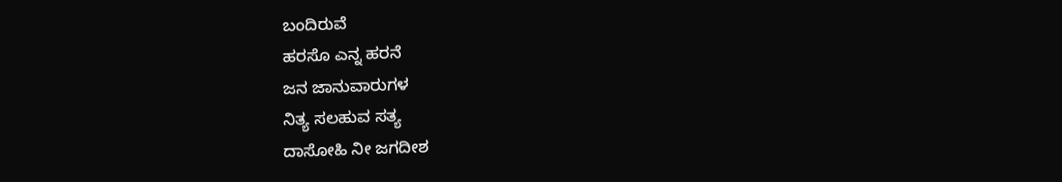ಬಂದಿರುವೆ
ಹರಸೊ ಎನ್ನ ಹರನೆ
ಜನ ಜಾನುವಾರುಗಳ
ನಿತ್ಯ ಸಲಹುವ ಸತ್ಯ
ದಾಸೋಹಿ ನೀ ಜಗದೀಶ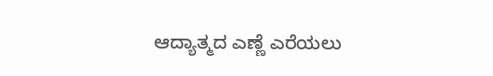ಆದ್ಯಾತ್ಮದ ಎಣ್ಣೆ ಎರೆಯಲು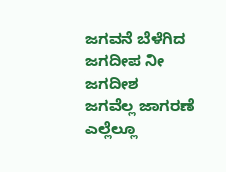ಜಗವನೆ ಬೆಳೆಗಿದ
ಜಗದೀಪ ನೀ ಜಗದೀಶ
ಜಗವೆಲ್ಲ ಜಾಗರಣೆ
ಎಲ್ಲೆಲ್ಲೂ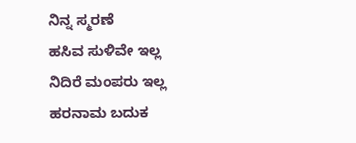ನಿನ್ನ ಸ್ಮರಣೆ
ಹಸಿವ ಸುಳಿವೇ ಇಲ್ಲ
ನಿದಿರೆ ಮಂಪರು ಇಲ್ಲ
ಹರನಾಮ ಬದುಕ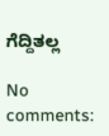ಗೆದ್ದಿತಲ್ಲ

No comments: